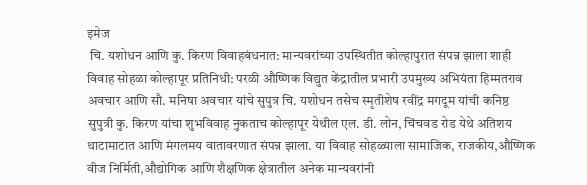इमेज
 चि. यशोधन आणि कु. किरण विवाहबंधनात: मान्यवरांच्या उपस्थितीत कोल्हापुरात संपन्न झाला शाही विवाह सोहळा कोल्हापूर प्रतिनिधी: परळी औष्णिक विद्युत केंद्रातील प्रभारी उपमुख्य अभियंता हिम्मतराव अवचार आणि सौ. मनिषा अवचार यांचे सुपुत्र चि. यशोधन तसेच स्मृतीशेष रवींद्र मगदूम यांची कनिष्ठ सुपुत्री कु. किरण यांचा शुभविवाह नुकताच कोल्हापूर येथील एल. डी. लोन, चिंचवड रोड येथे अतिशय थाटामाटात आणि मंगलमय वातावरणात संपन्न झाला. या विवाह सोहळ्याला सामाजिक, राजकीय,औष्णिक वीज निर्मिती,औद्योगिक आणि शैक्षणिक क्षेत्रातील अनेक मान्यवरांनी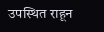उपस्थित राहून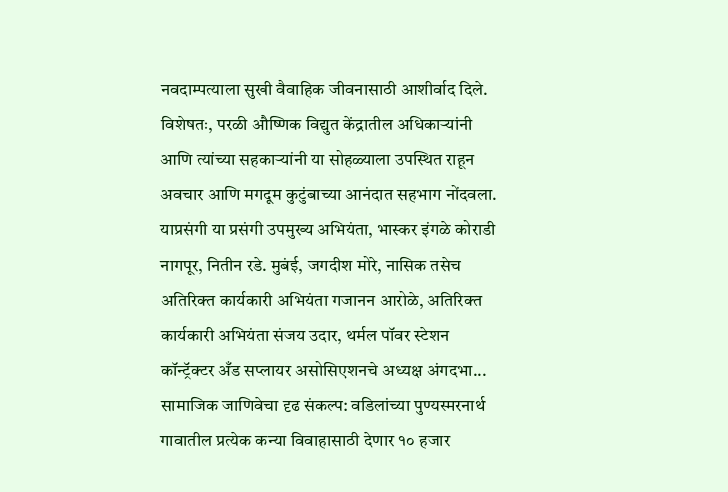नवदाम्पत्याला सुखी वैवाहिक जीवनासाठी आशीर्वाद दिले. विशेषतः, परळी औष्णिक विद्युत केंद्रातील अधिकाऱ्यांनी आणि त्यांच्या सहकाऱ्यांनी या सोहळ्याला उपस्थित राहून अवचार आणि मगदूम कुटुंबाच्या आनंदात सहभाग नोंदवला. याप्रसंगी या प्रसंगी उपमुख्य अभियंता, भास्कर इंगळे कोराडी नागपूर, नितीन रडे. मुबंई, जगदीश मोरे, नासिक तसेच अतिरिक्त कार्यकारी अभियंता गजानन आरोळे, अतिरिक्त कार्यकारी अभियंता संजय उदार, थर्मल पॉवर स्टेशन कॉन्ट्रॅक्टर अँड सप्लायर असोसिएशनचे अध्यक्ष अंगदभा...
सामाजिक जाणिवेचा दृढ संकल्प: वडिलांच्या पुण्यस्मरनार्थ गावातील प्रत्येक कन्या विवाहासाठी देणार १० हजार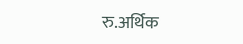रु.अर्थिक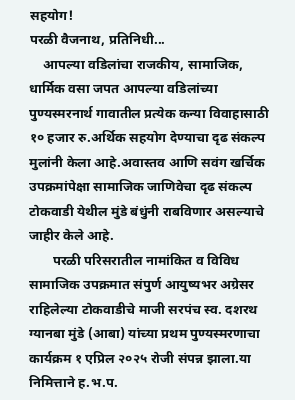सहयोग!
परळी वैजनाथ, प्रतिनिधी...
    आपल्या वडिलांचा राजकीय, सामाजिक, धार्मिक वसा जपत आपल्या वडिलांच्या पुण्यस्मरनार्थ गावातील प्रत्येक कन्या विवाहासाठी १० हजार रु.अर्थिक सहयोग देण्याचा दृढ संकल्प मुलांनी केला आहे.अवास्तव आणि सवंग खर्चिक उपक्रमांपेक्षा सामाजिक जाणिवेचा दृढ संकल्प टोकवाडी येथील मुंडे बंधुंनी राबविणार असल्याचे जाहीर केले आहे.
       परळी परिसरातील नामांकित व विविध सामाजिक उपक्रमात संपुर्ण आयुष्यभर अग्रेसर राहिलेल्या टोकवाडीचे माजी सरपंच स्व. दशरथ ग्यानबा मुंडे (आबा) यांच्या प्रथम पुण्यस्मरणाचा कार्यक्रम १ एप्रिल २०२५ रोजी संपन्न झाला.या निमित्ताने ह.भ.प.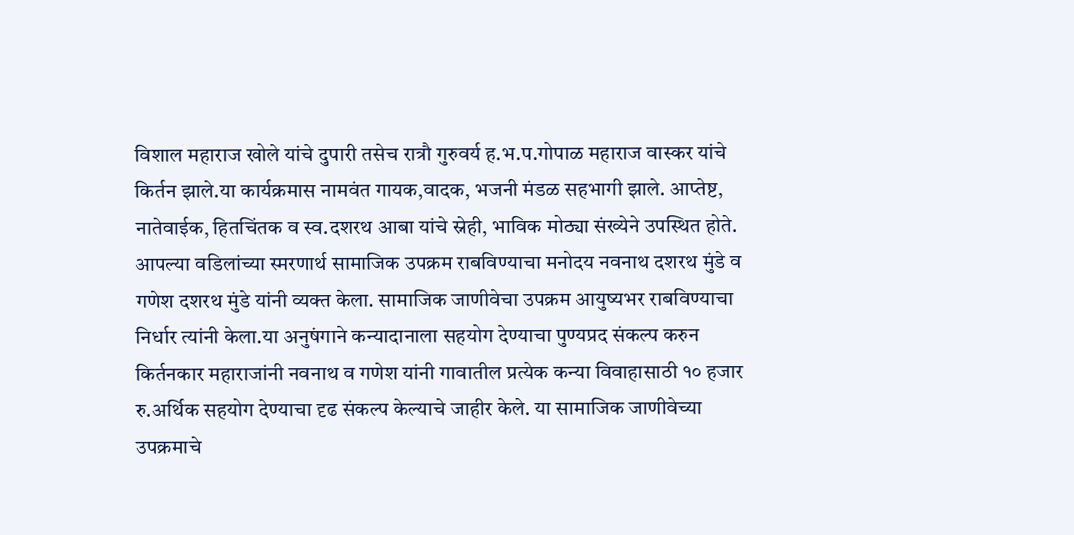विशाल महाराज खोले यांचे दुपारी तसेच रात्रौ गुरुवर्य ह.भ.प.गोपाळ महाराज वास्कर यांचे किर्तन झाले.या कार्यक्रमास नामवंत गायक,वादक, भजनी मंडळ सहभागी झाले. आप्तेष्ट, नातेवाईक, हितचिंतक व स्व.दशरथ आबा यांचे स्नेही, भाविक मोठ्या संख्येने उपस्थित होते. आपल्या वडिलांच्या स्मरणार्थ सामाजिक उपक्रम राबविण्याचा मनोदय नवनाथ दशरथ मुंडे व गणेश दशरथ मुंडे यांनी व्यक्त केला. सामाजिक जाणीवेचा उपक्रम आयुष्यभर राबविण्याचा निर्धार त्यांनी केला.या अनुषंगाने कन्यादानाला सहयोग देण्याचा पुण्यप्रद संकल्प करुन किर्तनकार महाराजांनी नवनाथ व गणेश यांनी गावातील प्रत्येक कन्या विवाहासाठी १० हजार रु.अर्थिक सहयोग देण्याचा दृढ संकल्प केल्याचे जाहीर केले. या सामाजिक जाणीवेच्या उपक्रमाचे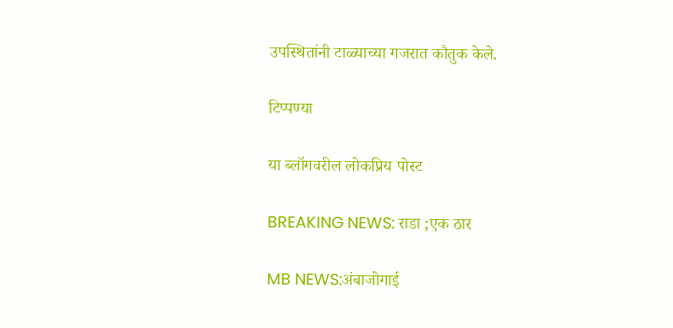उपस्थितांनी टाळ्याच्या गजरात कौतुक केले.

टिप्पण्या

या ब्लॉगवरील लोकप्रिय पोस्ट

BREAKING NEWS: राडा ;एक ठार

MB NEWS:अंबाजोगाई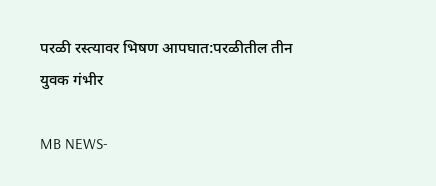परळी रस्त्यावर भिषण आपघात:परळीतील तीन युवक गंभीर

MB NEWS-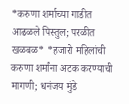*करुणा शर्माच्या गाडीत आढळले पिस्तुल; परळीत खळबळ* *हजारो महिलांची करुणा शर्मांना अटक करण्याची मागणी; धनंजय मुंडे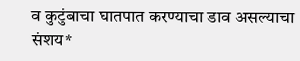व कुटुंबाचा घातपात करण्याचा डाव असल्याचा संशय*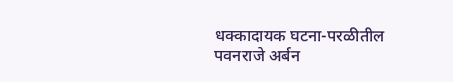धक्कादायक घटना-परळीतील पवनराजे अर्बन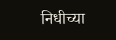निधीच्या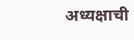अध्यक्षाची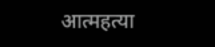आत्महत्या